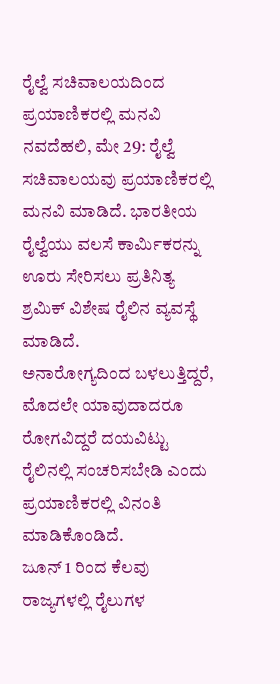ರೈಲ್ವೆ ಸಚಿವಾಲಯದಿಂದ ಪ್ರಯಾಣಿಕರಲ್ಲಿ ಮನವಿ
ನವದೆಹಲಿ, ಮೇ 29: ರೈಲ್ವೆ ಸಚಿವಾಲಯವು ಪ್ರಯಾಣಿಕರಲ್ಲಿ ಮನವಿ ಮಾಡಿದೆ. ಭಾರತೀಯ ರೈಲ್ವೆಯು ವಲಸೆ ಕಾರ್ಮಿಕರನ್ನು ಊರು ಸೇರಿಸಲು ಪ್ರತಿನಿತ್ಯ ಶ್ರಮಿಕ್ ವಿಶೇಷ ರೈಲಿನ ವ್ಯವಸ್ಥೆ ಮಾಡಿದೆ.
ಅನಾರೋಗ್ಯದಿಂದ ಬಳಲುತ್ತಿದ್ದರೆ, ಮೊದಲೇ ಯಾವುದಾದರೂ ರೋಗವಿದ್ದರೆ ದಯವಿಟ್ಟು ರೈಲಿನಲ್ಲಿ ಸಂಚರಿಸಬೇಡಿ ಎಂದು ಪ್ರಯಾಣಿಕರಲ್ಲಿ ವಿನಂತಿ ಮಾಡಿಕೊಂಡಿದೆ.
ಜೂನ್ 1 ರಿಂದ ಕೆಲವು ರಾಜ್ಯಗಳಲ್ಲಿ ರೈಲುಗಳ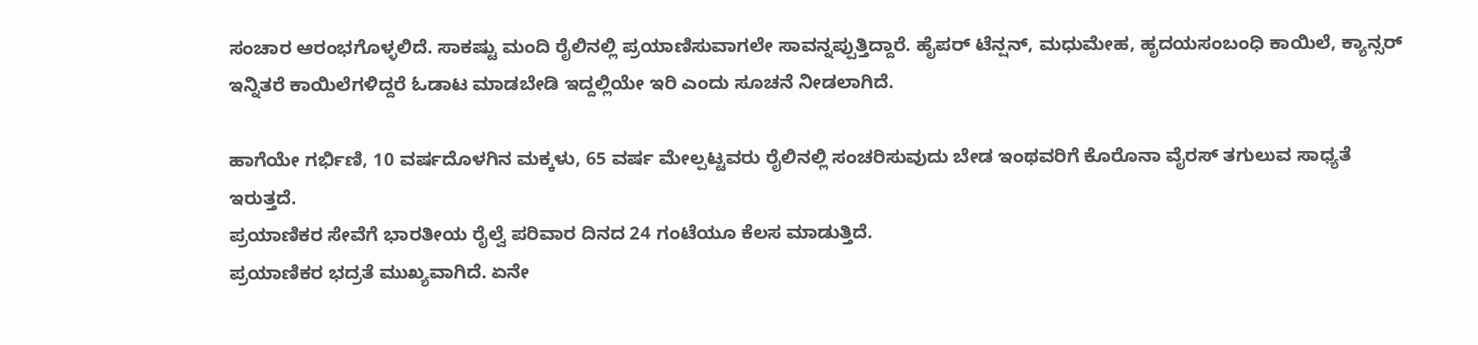ಸಂಚಾರ ಆರಂಭಗೊಳ್ಳಲಿದೆ. ಸಾಕಷ್ಟು ಮಂದಿ ರೈಲಿನಲ್ಲಿ ಪ್ರಯಾಣಿಸುವಾಗಲೇ ಸಾವನ್ನಪ್ಪುತ್ತಿದ್ದಾರೆ. ಹೈಪರ್ ಟೆನ್ಷನ್, ಮಧುಮೇಹ, ಹೃದಯಸಂಬಂಧಿ ಕಾಯಿಲೆ, ಕ್ಯಾನ್ಸರ್ ಇನ್ನಿತರೆ ಕಾಯಿಲೆಗಳಿದ್ದರೆ ಓಡಾಟ ಮಾಡಬೇಡಿ ಇದ್ದಲ್ಲಿಯೇ ಇರಿ ಎಂದು ಸೂಚನೆ ನೀಡಲಾಗಿದೆ.

ಹಾಗೆಯೇ ಗರ್ಭಿಣಿ, 10 ವರ್ಷದೊಳಗಿನ ಮಕ್ಕಳು, 65 ವರ್ಷ ಮೇಲ್ಪಟ್ಟವರು ರೈಲಿನಲ್ಲಿ ಸಂಚರಿಸುವುದು ಬೇಡ ಇಂಥವರಿಗೆ ಕೊರೊನಾ ವೈರಸ್ ತಗುಲುವ ಸಾಧ್ಯತೆ ಇರುತ್ತದೆ.
ಪ್ರಯಾಣಿಕರ ಸೇವೆಗೆ ಭಾರತೀಯ ರೈಲ್ವೆ ಪರಿವಾರ ದಿನದ 24 ಗಂಟೆಯೂ ಕೆಲಸ ಮಾಡುತ್ತಿದೆ.
ಪ್ರಯಾಣಿಕರ ಭದ್ರತೆ ಮುಖ್ಯವಾಗಿದೆ. ಏನೇ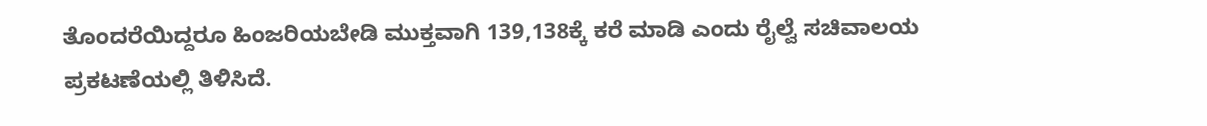ತೊಂದರೆಯಿದ್ದರೂ ಹಿಂಜರಿಯಬೇಡಿ ಮುಕ್ತವಾಗಿ 139,138ಕ್ಕೆ ಕರೆ ಮಾಡಿ ಎಂದು ರೈಲ್ವೆ ಸಚಿವಾಲಯ ಪ್ರಕಟಣೆಯಲ್ಲಿ ತಿಳಿಸಿದೆ.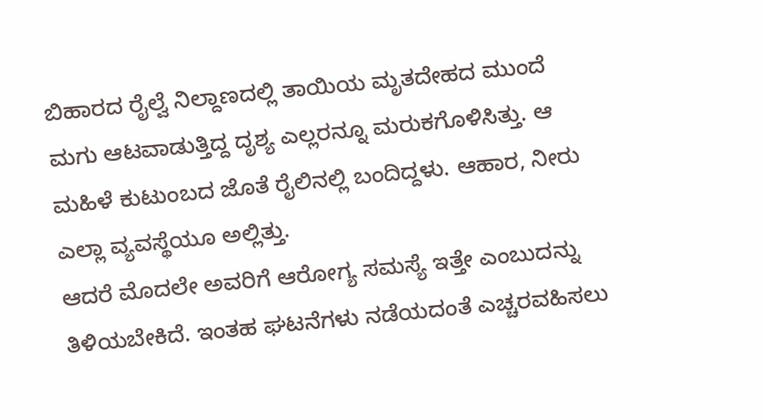ಬಿಹಾರದ ರೈಲ್ವೆ ನಿಲ್ದಾಣದಲ್ಲಿ ತಾಯಿಯ ಮೃತದೇಹದ ಮುಂದೆ ಮಗು ಆಟವಾಡುತ್ತಿದ್ದ ದೃಶ್ಯ ಎಲ್ಲರನ್ನೂ ಮರುಕಗೊಳಿಸಿತ್ತು. ಆ ಮಹಿಳೆ ಕುಟುಂಬದ ಜೊತೆ ರೈಲಿನಲ್ಲಿ ಬಂದಿದ್ದಳು. ಆಹಾರ, ನೀರು ಎಲ್ಲಾ ವ್ಯವಸ್ಥೆಯೂ ಅಲ್ಲಿತ್ತು.
ಆದರೆ ಮೊದಲೇ ಅವರಿಗೆ ಆರೋಗ್ಯ ಸಮಸ್ಯೆ ಇತ್ತೇ ಎಂಬುದನ್ನು ತಿಳಿಯಬೇಕಿದೆ. ಇಂತಹ ಘಟನೆಗಳು ನಡೆಯದಂತೆ ಎಚ್ಚರವಹಿಸಲು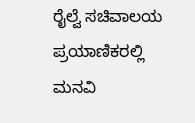ರೈಲ್ವೆ ಸಚಿವಾಲಯ ಪ್ರಯಾಣಿಕರಲ್ಲಿ ಮನವಿ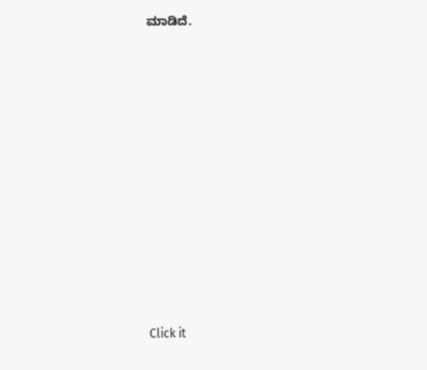ಮಾಡಿದೆ.












Click it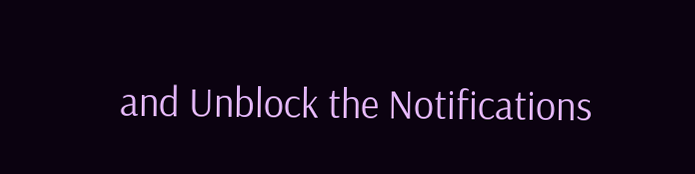and Unblock the Notifications